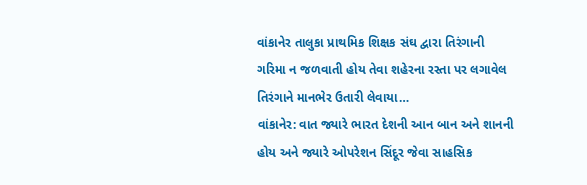વાંકાનેર તાલુકા પ્રાથમિક શિક્ષક સંઘ દ્વારા તિરંગાની ગરિમા ન જળવાતી હોય તેવા શહેરના રસ્તા પર લગાવેલ તિરંગાને માનભેર ઉતારી લેવાયા…
વાંકાનેર: વાત જ્યારે ભારત દેશની આન બાન અને શાનની હોય અને જ્યારે ઓપરેશન સિંદૂર જેવા સાહસિક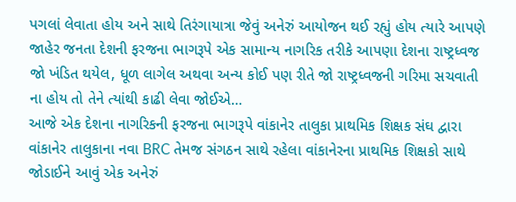પગલાં લેવાતા હોય અને સાથે તિરંગાયાત્રા જેવું અનેરું આયોજન થઈ રહ્યું હોય ત્યારે આપણે જાહેર જનતા દેશની ફરજના ભાગરૂપે એક સામાન્ય નાગરિક તરીકે આપણા દેશના રાષ્ટ્રધ્વજ જો ખંડિત થયેલ, ધૂળ લાગેલ અથવા અન્ય કોઈ પણ રીતે જો રાષ્ટ્રધ્વજની ગરિમા સચવાતી ના હોય તો તેને ત્યાંથી કાઢી લેવા જોઈએ…
આજે એક દેશના નાગરિકની ફરજના ભાગરૂપે વાંકાનેર તાલુકા પ્રાથમિક શિક્ષક સંઘ દ્વારા વાંકાનેર તાલુકાના નવા BRC તેમજ સંગઠન સાથે રહેલા વાંકાનેરના પ્રાથમિક શિક્ષકો સાથે જોડાઈને આવું એક અનેરું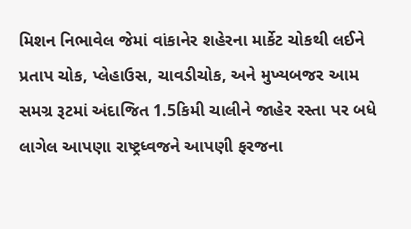મિશન નિભાવેલ જેમાં વાંકાનેર શહેરના માર્કેટ ચોકથી લઈને પ્રતાપ ચોક, પ્લેહાઉસ, ચાવડીચોક, અને મુખ્યબજર આમ સમગ્ર રૂટમાં અંદાજિત 1.5કિમી ચાલીને જાહેર રસ્તા પર બધે લાગેલ આપણા રાષ્ટ્રધ્વજને આપણી ફરજના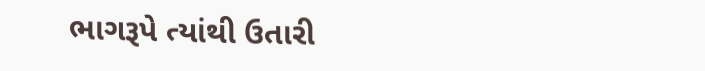ભાગરૂપે ત્યાંથી ઉતારી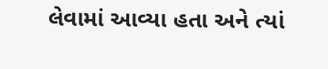લેવામાં આવ્યા હતા અને ત્યાં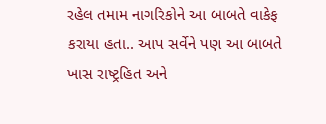રહેલ તમામ નાગરિકોને આ બાબતે વાકેફ કરાયા હતા.. આપ સર્વેને પણ આ બાબતે ખાસ રાષ્ટ્રહિત અને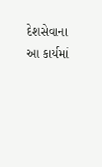દેશસેવાના આ કાર્યમાં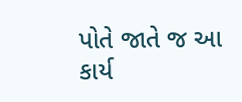પોતે જાતે જ આ કાર્ય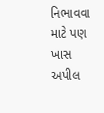નિભાવવા માટે પણ ખાસ અપીલ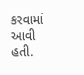કરવામાં આવી હતી.